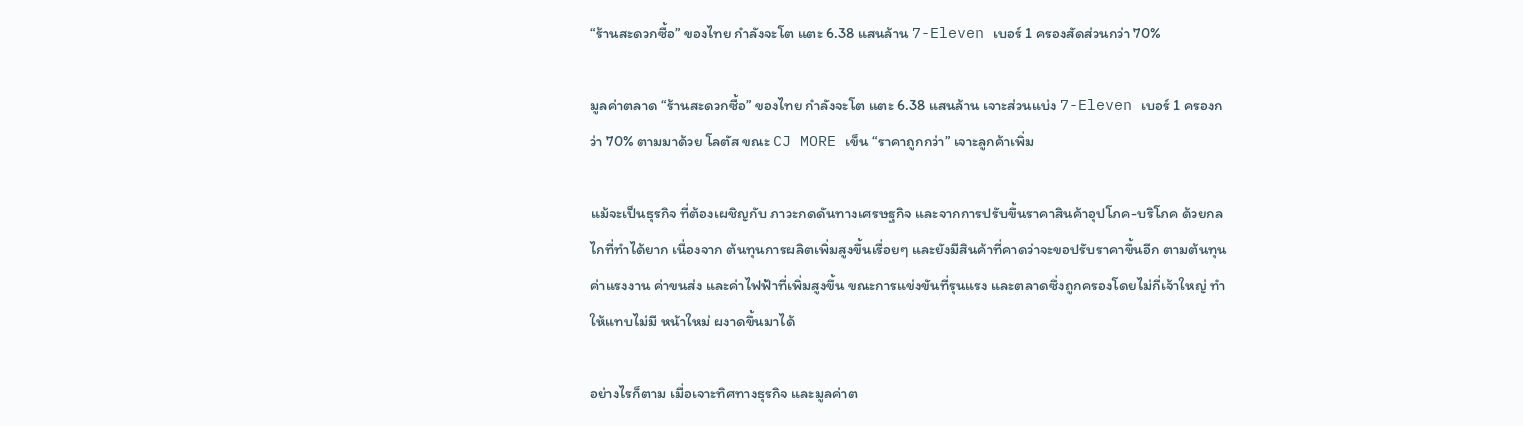“ร้านสะดวกซื้อ” ของไทย กำลังจะโต แตะ 6.38 แสนล้าน 7-Eleven เบอร์ 1 ครองสัดส่วนกว่า 70%

มูลค่าตลาด “ร้านสะดวกซื้อ” ของไทย กำลังจะโต แตะ 6.38 แสนล้าน เจาะส่วนแบ่ง 7-Eleven เบอร์ 1 ครองกว่า 70% ตามมาด้วย โลตัส ขณะ CJ MORE เข็น “ราคาถูกกว่า” เจาะลูกค้าเพิ่ม

แม้จะเป็นธุรกิจ ที่ต้องเผชิญกับ ภาวะกดดันทางเศรษฐกิจ และจากการปรับขึ้นราคาสินค้าอุปโภค-บริโภค ด้วยกลไกที่ทำได้ยาก เนื่องจาก ต้นทุนการผลิตเพิ่มสูงขึ้นเรื่อยๆ และยังมีสินค้าที่คาดว่าจะขอปรับราคาขึ้นอีก ตามต้นทุนค่าแรงงาน ค่าขนส่ง และค่าไฟฟ้าที่เพิ่มสูงขึ้น ขณะการแข่งขันที่รุนแรง และตลาดซึ่งถูกครองโดยไม่กี่เจ้าใหญ่ ทำให้แทบไม่มี หน้าใหม่ ผงาดขึ้นมาได้

อย่างไรก็ตาม เมื่อเจาะทิศทางธุรกิจ และมูลค่าต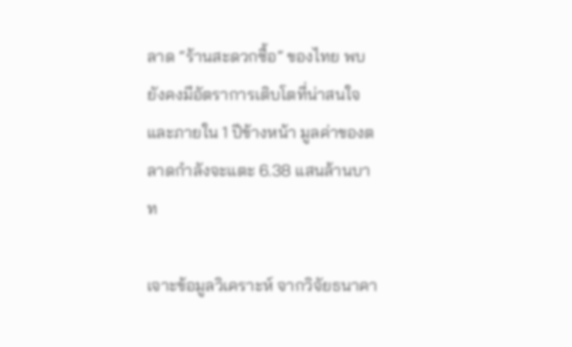ลาด “ร้านสะดวกซื้อ” ของไทย พบยังคงมีอัตราการเติบโตที่น่าสนใจ และภายใน 1 ปีข้างหน้า มูลค่าของตลาดกำลังจะแตะ 6.38 แสนล้านบาท

เจาะข้อมูลวิเคราะห์ จากวิจัยธนาคา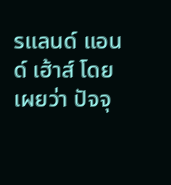รแลนด์ แอนด์ เฮ้าส์ โดยเผยว่า ปัจจุ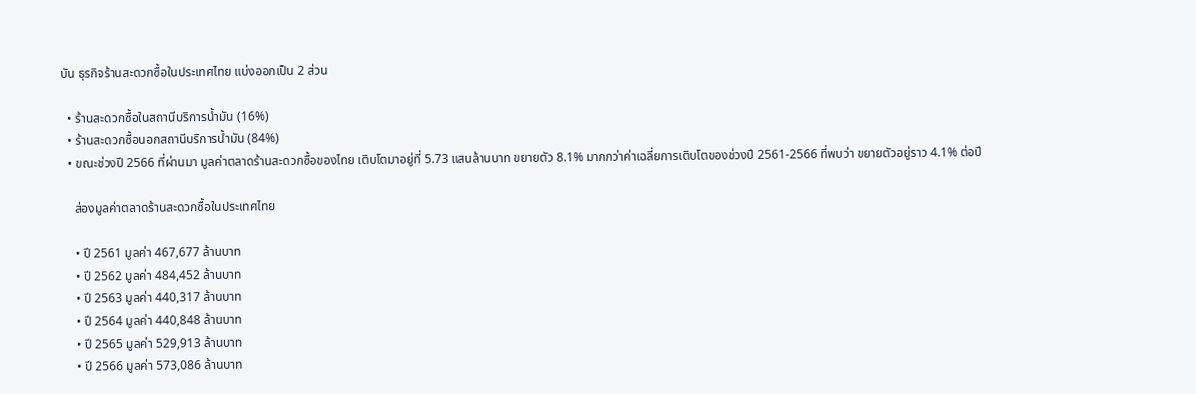บัน ธุรกิจร้านสะดวกซื้อในประเทศไทย แบ่งออกเป็น 2 ส่วน

  • ร้านสะดวกซื้อในสถานีบริการน้ำมัน (16%)
  • ร้านสะดวกซื้อนอกสถานีบริการน้ำมัน (84%)
  • ขณะช่วงปี 2566 ที่ผ่านมา มูลค่าตลาดร้านสะดวกซื้อของไทย เติบโตมาอยู่ที่ 5.73 แสนล้านบาท ขยายตัว 8.1% มากกว่าค่าเฉลี่ยการเติบโตของช่วงปี 2561-2566 ที่พบว่า ขยายตัวอยู่ราว 4.1% ต่อปี

    ส่องมูลค่าตลาดร้านสะดวกซื้อในประเทศไทย

    • ปี 2561 มูลค่า 467,677 ล้านบาท
    • ปี 2562 มูลค่า 484,452 ล้านบาท
    • ปี 2563 มูลค่า 440,317 ล้านบาท
    • ปี 2564 มูลค่า 440,848 ล้านบาท
    • ปี 2565 มูลค่า 529,913 ล้านบาท
    • ปี 2566 มูลค่า 573,086 ล้านบาท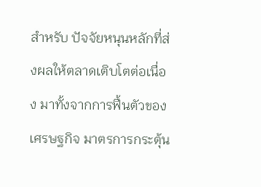สำหรับ ปัจจัยหนุนหลักที่ส่งผลให้ตลาดเติบโตต่อเนื่อง มาทั้งจากการฟื้นตัวของเศรษฐกิจ มาตรการกระตุ้น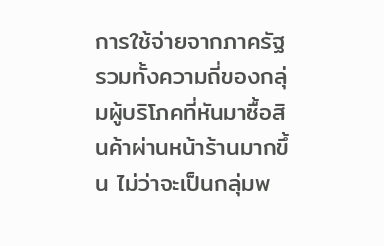การใช้จ่ายจากภาครัฐ รวมทั้งความถี่ของกลุ่มผู้บริโภคที่หันมาซื้อสินค้าผ่านหน้าร้านมากขึ้น ไม่ว่าจะเป็นกลุ่มพ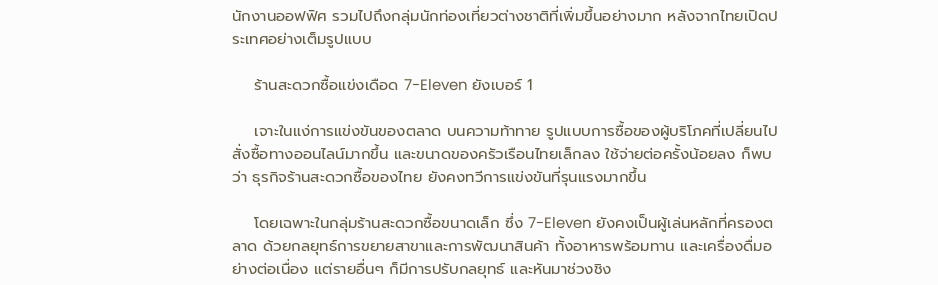นักงานออฟฟิศ รวมไปถึงกลุ่มนักท่องเที่ยวต่างชาติที่เพิ่มขึ้นอย่างมาก หลังจากไทยเปิดประเทศอย่างเต็มรูปแบบ

    ร้านสะดวกซื้อแข่งเดือด 7-Eleven ยังเบอร์ 1

    เจาะในแง่การแข่งขันของตลาด บนความท้าทาย รูปแบบการซื้อของผู้บริโภคที่เปลี่ยนไป สั่งซื้อทางออนไลน์มากขึ้น และขนาดของครัวเรือนไทยเล็กลง ใช้จ่ายต่อครั้งน้อยลง ก็พบว่า ธุรกิจร้านสะดวกซื้อของไทย ยังคงทวีการแข่งขันที่รุนแรงมากขึ้น

    โดยเฉพาะในกลุ่มร้านสะดวกซื้อขนาดเล็ก ซึ่ง 7-Eleven ยังคงเป็นผู้เล่นหลักที่ครองตลาด ด้วยกลยุทธ์การขยายสาขาและการพัฒนาสินค้า ทั้งอาหารพร้อมทาน และเครื่องดื่มอย่างต่อเนื่อง แต่รายอื่นๆ ก็มีการปรับกลยุทธ์ และหันมาช่วงชิง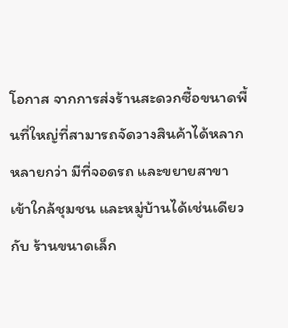โอกาส จากการส่งร้านสะดวกซื้อขนาดพื้นที่ใหญ่ที่สามารถจัดวางสินค้าได้หลากหลายกว่า มีที่จอดรถ และขยายสาขา เข้าใกล้ชุมชน และหมู่บ้านได้เช่นเดียวกับ ร้านขนาดเล็ก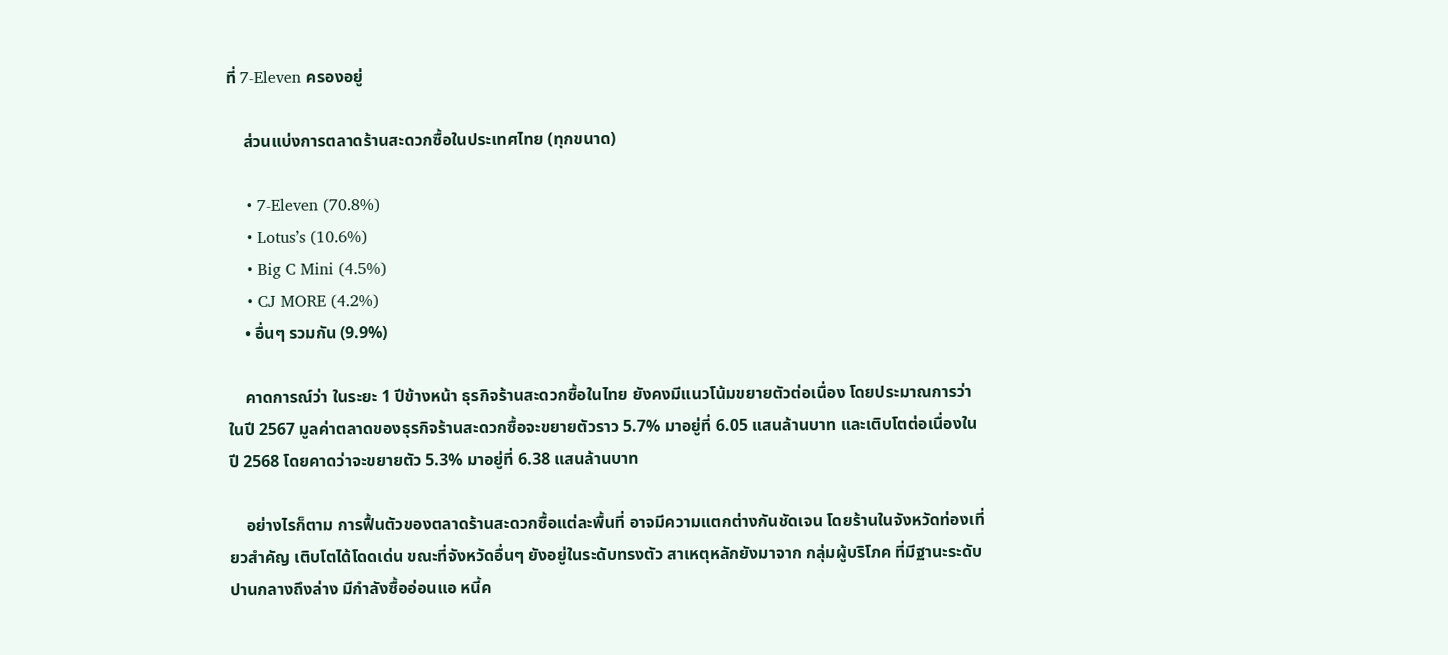ที่ 7-Eleven ครองอยู่

    ส่วนแบ่งการตลาดร้านสะดวกซื้อในประเทศไทย (ทุกขนาด)

    • 7-Eleven (70.8%)
    • Lotus’s (10.6%)
    • Big C Mini (4.5%)
    • CJ MORE (4.2%)
    • อื่นๆ รวมกัน (9.9%)

    คาดการณ์ว่า ในระยะ 1 ปีข้างหน้า ธุรกิจร้านสะดวกซื้อในไทย ยังคงมีแนวโน้มขยายตัวต่อเนื่อง โดยประมาณการว่าในปี 2567 มูลค่าตลาดของธุรกิจร้านสะดวกซื้อจะขยายตัวราว 5.7% มาอยู่ที่ 6.05 แสนล้านบาท และเติบโตต่อเนื่องในปี 2568 โดยคาดว่าจะขยายตัว 5.3% มาอยู่ที่ 6.38 แสนล้านบาท

    อย่างไรก็ตาม การฟื้นตัวของตลาดร้านสะดวกซื้อแต่ละพื้นที่ อาจมีความแตกต่างกันชัดเจน โดยร้านในจังหวัดท่องเที่ยวสำคัญ เติบโตได้โดดเด่น ขณะที่จังหวัดอื่นๆ ยังอยู่ในระดับทรงตัว สาเหตุหลักยังมาจาก กลุ่มผู้บริโภค ที่มีฐานะระดับปานกลางถึงล่าง มีกำลังซื้ออ่อนแอ หนี้ค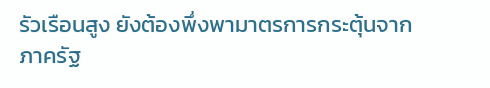รัวเรือนสูง ยังต้องพึ่งพามาตรการกระตุ้นจากภาครัฐ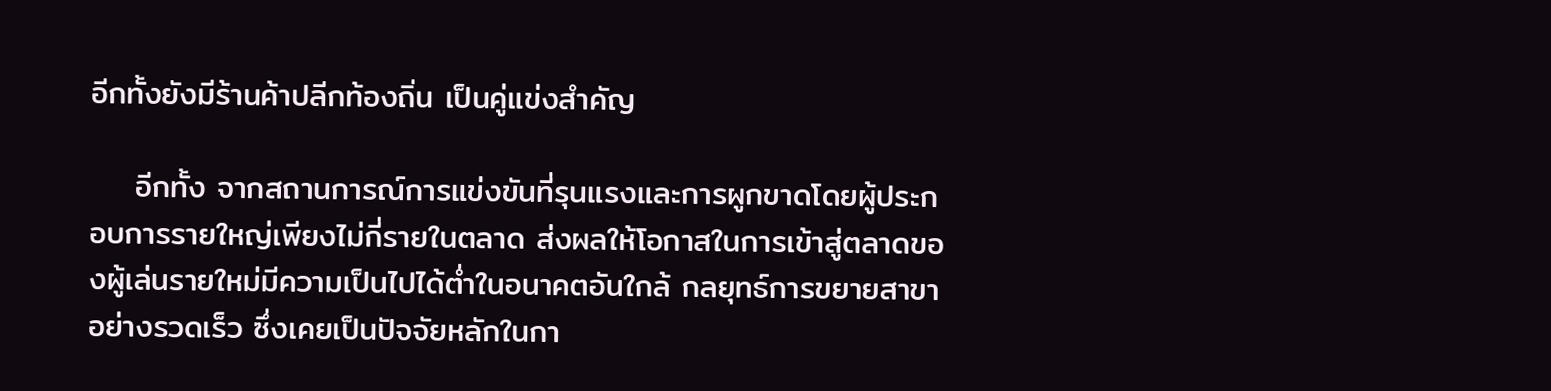อีกทั้งยังมีร้านค้าปลีกท้องถิ่น เป็นคู่แข่งสำคัญ

    อีกทั้ง จากสถานการณ์การแข่งขันที่รุนแรงและการผูกขาดโดยผู้ประกอบการรายใหญ่เพียงไม่กี่รายในตลาด ส่งผลให้โอกาสในการเข้าสู่ตลาดของผู้เล่นรายใหม่มีความเป็นไปได้ต่ำในอนาคตอันใกล้ กลยุทธ์การขยายสาขาอย่างรวดเร็ว ซึ่งเคยเป็นปัจจัยหลักในกา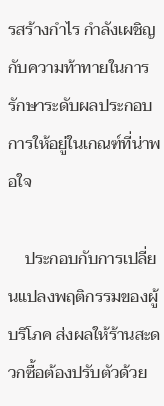รสร้างกำไร กำลังเผชิญกับความท้าทายในการรักษาระดับผลประกอบการให้อยู่ในเกณฑ์ที่น่าพอใจ

    ประกอบกับการเปลี่ยนแปลงพฤติกรรมของผู้บริโภค ส่งผลให้ร้านสะดวกซื้อต้องปรับตัวด้วย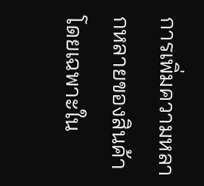การเพิ่มความหลากหลายของสินค้า โดยเฉพาะใน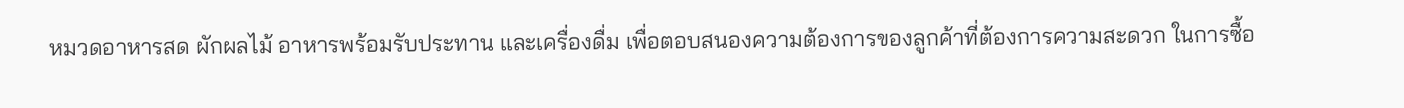หมวดอาหารสด ผักผลไม้ อาหารพร้อมรับประทาน และเครื่องดื่ม เพื่อตอบสนองความต้องการของลูกค้าที่ต้องการความสะดวก ในการซื้อ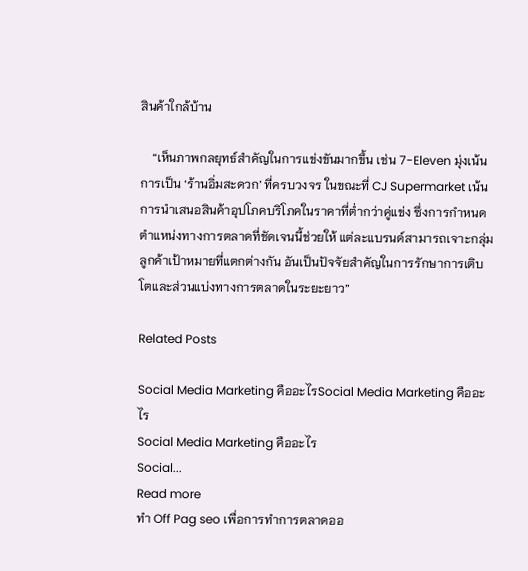สินค้าใกล้บ้าน

    “เห็นภาพกลยุทธ์สำคัญในการแข่งขันมากขึ้น เช่น 7-Eleven มุ่งเน้นการเป็น ‘ร้านอิ่มสะดวก’ ที่ครบวงจร ในขณะที่ CJ Supermarket เน้นการนำเสนอสินค้าอุปโภคบริโภคในราคาที่ต่ำกว่าคู่แข่ง ซึ่งการกำหนดตำแหน่งทางการตลาดที่ชัดเจนนี้ช่วยให้ แต่ละแบรนด์สามารถเจาะกลุ่มลูกค้าเป้าหมายที่แตกต่างกัน อันเป็นปัจจัยสำคัญในการรักษาการเติบโตและส่วนแบ่งทางการตลาดในระยะยาว”

Related Posts

Social Media Marketing คืออะไรSocial Media Marketing คืออะไร
Social Media Marketing คืออะไร
Social...
Read more
ทำ Off Pag seo เพื่อการทำการตลาดออ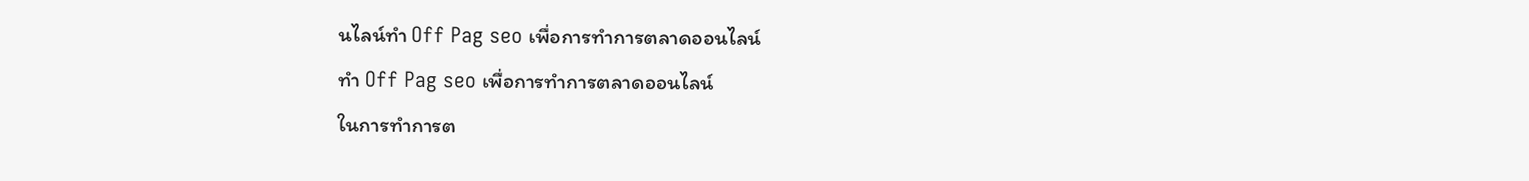นไลน์ทำ Off Pag seo เพื่อการทำการตลาดออนไลน์
ทำ Off Pag seo เพื่อการทำการตลาดออนไลน์
ในการทำการต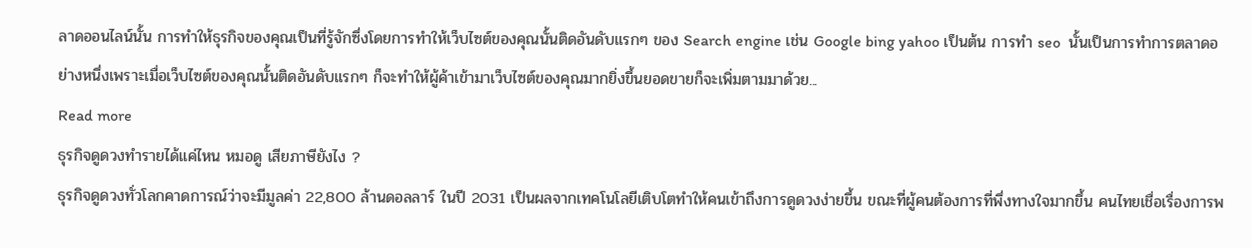ลาดออนไลน์นั้น การทำให้ธุรกิจของคุณเป็นที่รู้จักซึ่งโดยการทำให้เว็บไซต์ของคุณนั้นติดอันดับแรกๆ ของ Search engine เช่น Google bing yahoo เป็นต้น การทำ seo  นั้นเป็นการทำการตลาดอย่างหนึ่งเพราะเมื่อเว็บไซต์ของคุณนั้นติดอันดับแรกๆ ก็จะทำให้ผู้ค้าเข้ามาเว็บไซต์ของคุณมากยิ่งขึ้นยอดขายก็จะเพิ่มตามมาด้วย...
Read more
ธุรกิจดูดวงทำรายได้แค่ไหน หมอดู เสียภาษียังไง ?
ธุรกิจดูดวงทั่วโลกคาดการณ์ว่าจะมีมูลค่า 22,800 ล้านดอลลาร์ ในปี 2031 เป็นผลจากเทคโนโลยีเติบโตทำให้คนเข้าถึงการดูดวงง่ายขึ้น ขณะที่ผู้คนต้องการที่พึ่งทางใจมากขึ้น คนไทยเชื่อเรื่องการพ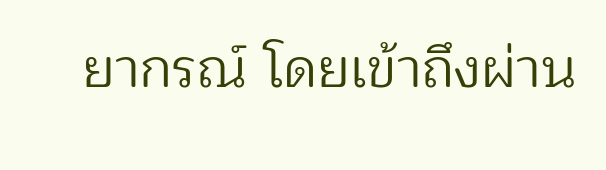ยากรณ์ โดยเข้าถึงผ่าน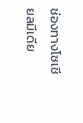ช่องทางโซเชียลมีเดีย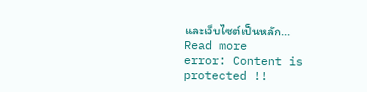และเว็บไซต์เป็นหลัก...
Read more
error: Content is protected !!